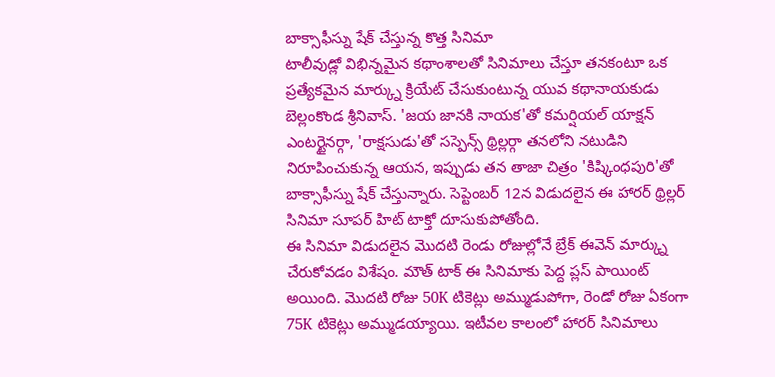బాక్సాఫీస్ను షేక్ చేస్తున్న కొత్త సినిమా
టాలీవుడ్లో విభిన్నమైన కథాంశాలతో సినిమాలు చేస్తూ తనకంటూ ఒక ప్రత్యేకమైన మార్క్ను క్రియేట్ చేసుకుంటున్న యువ కథానాయకుడు బెల్లంకొండ శ్రీనివాస్. 'జయ జానకి నాయక'తో కమర్షియల్ యాక్షన్ ఎంటర్టైనర్గా, 'రాక్షసుడు'తో సస్పెన్స్ థ్రిల్లర్గా తనలోని నటుడిని నిరూపించుకున్న ఆయన, ఇప్పుడు తన తాజా చిత్రం 'కిష్కింధపురి'తో బాక్సాఫీస్ను షేక్ చేస్తున్నారు. సెప్టెంబర్ 12న విడుదలైన ఈ హారర్ థ్రిల్లర్ సినిమా సూపర్ హిట్ టాక్తో దూసుకుపోతోంది.
ఈ సినిమా విడుదలైన మొదటి రెండు రోజుల్లోనే బ్రేక్ ఈవెన్ మార్క్ను చేరుకోవడం విశేషం. మౌత్ టాక్ ఈ సినిమాకు పెద్ద ప్లస్ పాయింట్ అయింది. మొదటి రోజు 50K టికెట్లు అమ్ముడుపోగా, రెండో రోజు ఏకంగా 75K టికెట్లు అమ్ముడయ్యాయి. ఇటీవల కాలంలో హారర్ సినిమాలు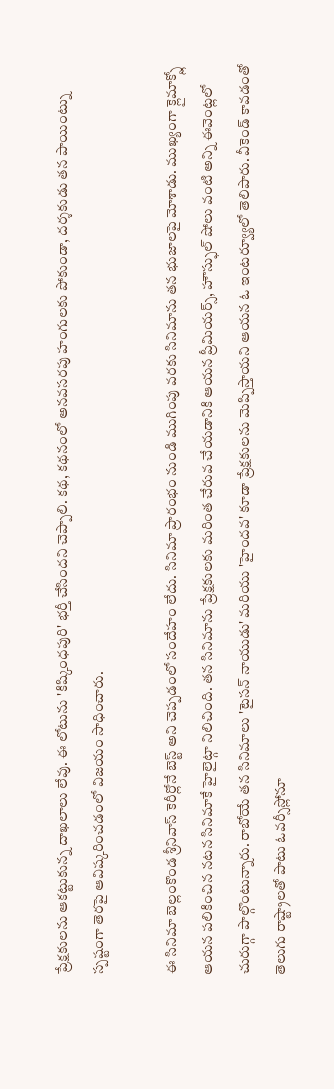ప్రేక్షకులను ఆకట్టుకున్న దాఖలాలు లేవు. ఈ లోటును 'కిష్కింధపురి' భర్తీ చేసిందని చెప్పాలి. కథ, కథనంలో అనవసరపు హంగులకు పోకుండా, దర్శకుడు తన పాయింట్ను స్పష్టంగా తెరపై ఆవిష్కరించడంలో విజయం సాధించారు.

ఈ సినిమా బెల్లంకొండ శ్రీనివాస్ కెరీర్లోనే బెస్ట్ అని చెప్పడంలో సందేహం లేదు. సినిమా ప్రారంభం నుండి ముగింపు వరకు సినిమాను తన భుజాలపై మోశాడు. ముఖ్యంగా క్లైమాక్స్లో ఆయన పలికించిన నటన సినిమాకే హైలైట్గా నిలిచింది. తన సినిమాను ప్రేక్షకులకు మరింత చేరువ చేయడానికి ఆయన ప్రీమియర్స్, హౌస్ఫుల్ షోలు వంటి అన్ని ఈవెంట్లలో చురుగ్గా పాల్గొంటున్నారు. రాబోయే తన సినిమాలు 'టైసన్ నాయుడు' మరియు 'హైందవ' కూడా ప్రేక్షకులను మెప్పిస్తాయని ఆయన ఓ ఇంటర్వ్యూలో తెలిపారు. వీకెండ్ కావడంతో తెలుగు రాష్ట్రాలతో పాటు ఓవర్సీస్లోనూ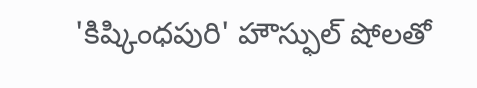'కిష్కింధపురి' హౌస్ఫుల్ షోలతో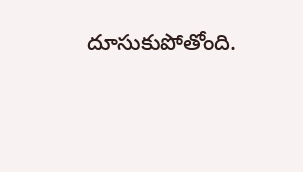దూసుకుపోతోంది.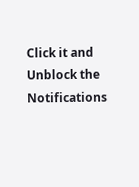Click it and Unblock the Notifications